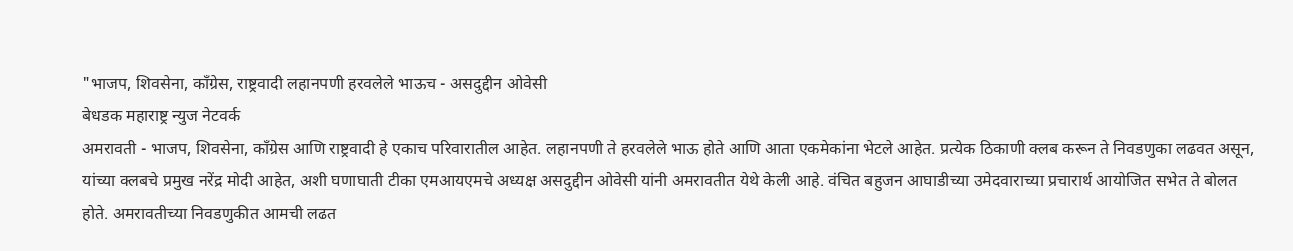"भाजप, शिवसेना, काँग्रेस, राष्ट्रवादी लहानपणी हरवलेले भाऊच - असदुद्दीन ओवेसी
बेधडक महाराष्ट्र न्युज नेटवर्क
अमरावती - भाजप, शिवसेना, काँग्रेस आणि राष्ट्रवादी हे एकाच परिवारातील आहेत. लहानपणी ते हरवलेले भाऊ होते आणि आता एकमेकांना भेटले आहेत. प्रत्येक ठिकाणी क्लब करून ते निवडणुका लढवत असून, यांच्या क्लबचे प्रमुख नरेंद्र मोदी आहेत, अशी घणाघाती टीका एमआयएमचे अध्यक्ष असदुद्दीन ओवेसी यांनी अमरावतीत येथे केली आहे. वंचित बहुजन आघाडीच्या उमेदवाराच्या प्रचारार्थ आयोजित सभेत ते बोलत होते. अमरावतीच्या निवडणुकीत आमची लढत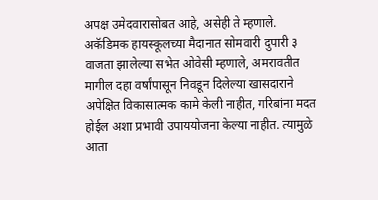अपक्ष उमेदवारासोबत आहे, असेही ते म्हणाले.
अकॅडिमक हायस्कूलच्या मैदानात सोमवारी दुपारी ३ वाजता झालेल्या सभेत ओवेसी म्हणाले, अमरावतीत मागील दहा वर्षांपासून निवडून दिलेल्या खासदाराने अपेक्षित विकासात्मक कामे केली नाहीत, गरिबांना मदत होईल अशा प्रभावी उपाययोजना केल्या नाहीत. त्यामुळे आता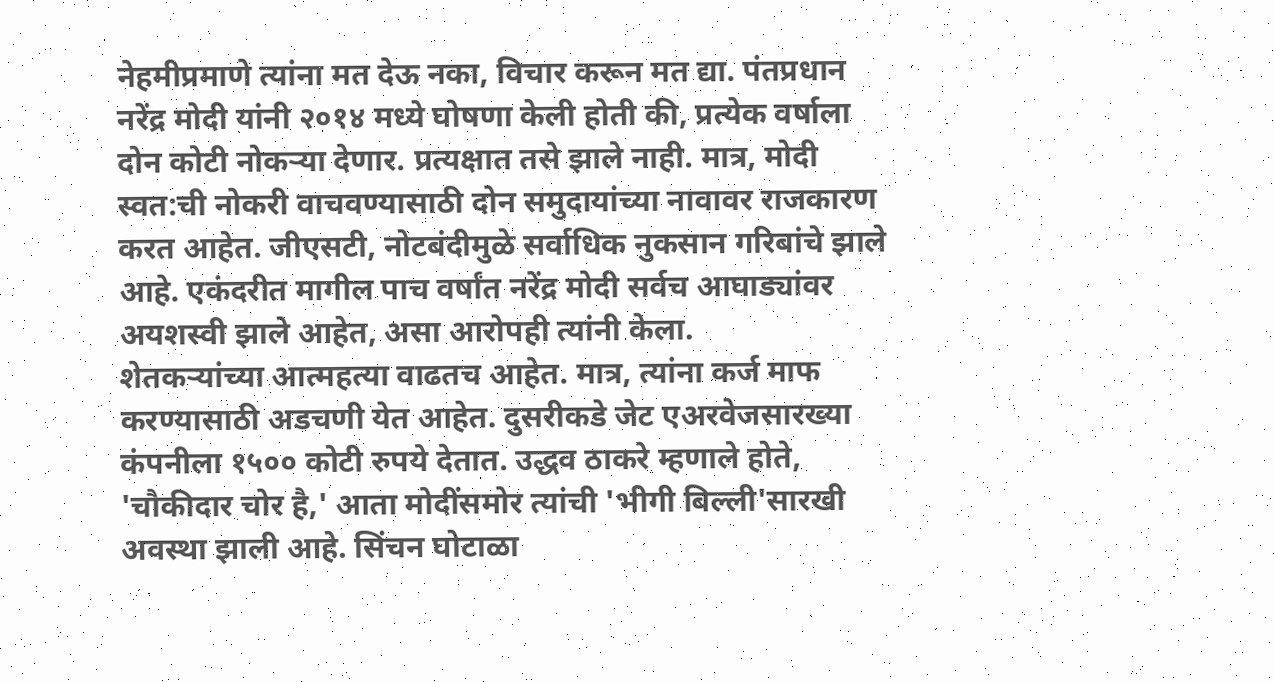नेहमीप्रमाणे त्यांना मत देऊ नका, विचार करून मत द्या. पंतप्रधान नरेंद्र मोदी यांनी २०१४ मध्ये घोषणा केली होती की, प्रत्येक वर्षाला दोन कोटी नोकऱ्या देणार. प्रत्यक्षात तसे झाले नाही. मात्र, मोदी स्वत:ची नोकरी वाचवण्यासाठी दोन समुदायांच्या नावावर राजकारण करत आहेत. जीएसटी, नोटबंदीमुळे सर्वाधिक नुकसान गरिबांचे झाले आहे. एकंदरीत मागील पाच वर्षांत नरेंद्र मोदी सर्वच आघाड्यांवर अयशस्वी झाले आहेत, असा आरोपही त्यांनी केला.
शेतकऱ्यांच्या आत्महत्या वाढतच आहेत. मात्र, त्यांना कर्ज माफ करण्यासाठी अडचणी येत आहेत. दुसरीकडे जेट एअरवेजसारख्या कंपनीला १५०० कोटी रुपये देतात. उद्धव ठाकरे म्हणाले होते, 'चौकीदार चोर है,' आता मोदींसमोर त्यांची 'भीगी बिल्ली'सारखी अवस्था झाली आहे. सिंचन घोटाळा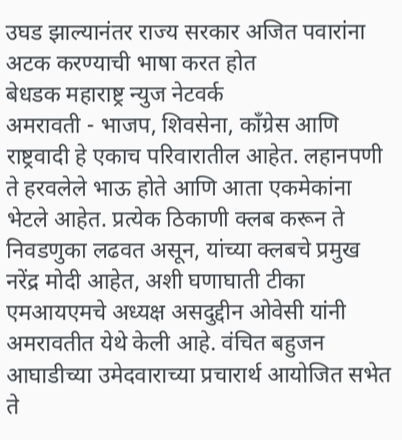उघड झाल्यानंतर राज्य सरकार अजित पवारांना अटक करण्याची भाषा करत होत
बेधडक महाराष्ट्र न्युज नेटवर्क
अमरावती - भाजप, शिवसेना, काँग्रेस आणि राष्ट्रवादी हे एकाच परिवारातील आहेत. लहानपणी ते हरवलेले भाऊ होते आणि आता एकमेकांना भेटले आहेत. प्रत्येक ठिकाणी क्लब करून ते निवडणुका लढवत असून, यांच्या क्लबचे प्रमुख नरेंद्र मोदी आहेत, अशी घणाघाती टीका एमआयएमचे अध्यक्ष असदुद्दीन ओवेसी यांनी अमरावतीत येथे केली आहे. वंचित बहुजन आघाडीच्या उमेदवाराच्या प्रचारार्थ आयोजित सभेत ते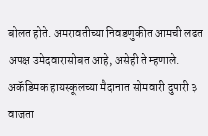बोलत होते. अमरावतीच्या निवडणुकीत आमची लढत अपक्ष उमेदवारासोबत आहे, असेही ते म्हणाले.
अकॅडिमक हायस्कूलच्या मैदानात सोमवारी दुपारी ३ वाजता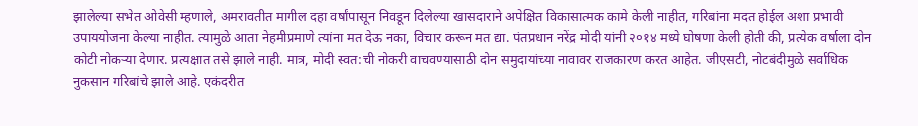झालेल्या सभेत ओवेसी म्हणाले, अमरावतीत मागील दहा वर्षांपासून निवडून दिलेल्या खासदाराने अपेक्षित विकासात्मक कामे केली नाहीत, गरिबांना मदत होईल अशा प्रभावी उपाययोजना केल्या नाहीत. त्यामुळे आता नेहमीप्रमाणे त्यांना मत देऊ नका, विचार करून मत द्या. पंतप्रधान नरेंद्र मोदी यांनी २०१४ मध्ये घोषणा केली होती की, प्रत्येक वर्षाला दोन कोटी नोकऱ्या देणार. प्रत्यक्षात तसे झाले नाही. मात्र, मोदी स्वत:ची नोकरी वाचवण्यासाठी दोन समुदायांच्या नावावर राजकारण करत आहेत. जीएसटी, नोटबंदीमुळे सर्वाधिक नुकसान गरिबांचे झाले आहे. एकंदरीत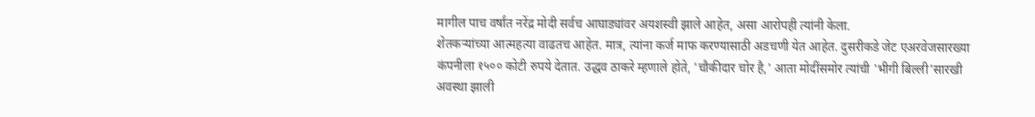मागील पाच वर्षांत नरेंद्र मोदी सर्वच आघाड्यांवर अयशस्वी झाले आहेत, असा आरोपही त्यांनी केला.
शेतकऱ्यांच्या आत्महत्या वाढतच आहेत. मात्र, त्यांना कर्ज माफ करण्यासाठी अडचणी येत आहेत. दुसरीकडे जेट एअरवेजसारख्या कंपनीला १५०० कोटी रुपये देतात. उद्धव ठाकरे म्हणाले होते, 'चौकीदार चोर है,' आता मोदींसमोर त्यांची 'भीगी बिल्ली'सारखी अवस्था झाली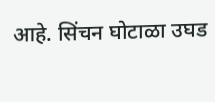आहे. सिंचन घोटाळा उघड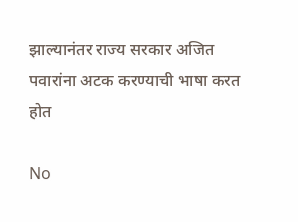झाल्यानंतर राज्य सरकार अजित पवारांना अटक करण्याची भाषा करत होत

No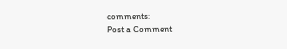comments:
Post a Comment